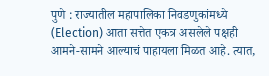पुणे : राज्यातील महापालिका निवडणुकांमध्ये (Election) आता सत्तेत एकत्र असलेले पक्षही आमने-सामने आल्याचं पाहायला मिळत आहे. त्यात,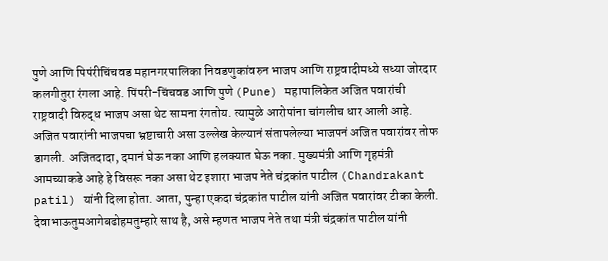पुणे आणि पिपंरीचिंचवड महानगरपालिका निवडणुकांवरुन भाजप आणि राष्ट्रवादीमध्ये सध्या जोरदार कलगीतुरा रंगला आहे. पिंपरी-चिंचवड आणि पुणे (Pune) महापालिकेत अजित पवारांची राष्ट्रवादी विरुद्ध भाजप असा थेट सामना रंगतोय. त्यामुळे आरोपांना चांगलीच धार आली आहे. अजित पवारांनी भाजपचा भ्रष्टाचारी असा उल्लेख केल्यानं संतापलेल्या भाजपनं अजित पवारांवर तोफ डागली. अजितदादा, दमानं घेऊ नका आणि हलक्यात घेऊ नका. मुख्यमंत्री आणि गृहमंत्री आमच्याकडे आहे हे विसरू नका असा थेट इशारा भाजप नेते चंद्रकांत पाटील (Chandrakant patil) यांनी दिला होता. आता, पुन्हा एकदा चंद्रकांत पाटील यांनी अजित पवारांवर टीका केली.
देवाभाऊतुमआगेबढोहमतुम्हारे साथ है, असे म्हणत भाजप नेते तथा मंत्री चंद्रकांत पाटील यांनी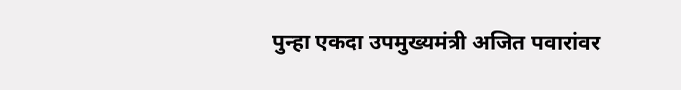पुन्हा एकदा उपमुख्यमंत्री अजित पवारांवर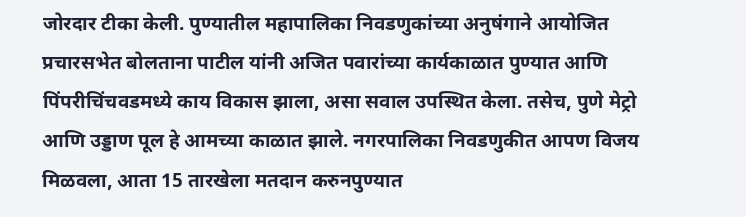जोरदार टीका केली. पुण्यातील महापालिका निवडणुकांच्या अनुषंगाने आयोजित प्रचारसभेत बोलताना पाटील यांनी अजित पवारांच्या कार्यकाळात पुण्यात आणि पिंपरीचिंचवडमध्ये काय विकास झाला, असा सवाल उपस्थित केला. तसेच, पुणे मेट्रो आणि उड्डाण पूल हे आमच्या काळात झाले. नगरपालिका निवडणुकीत आपण विजय मिळवला, आता 15 तारखेला मतदान करुनपुण्यात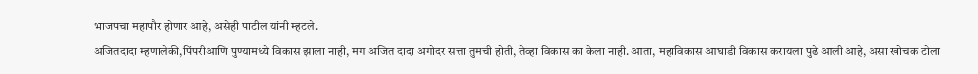भाजपचा महापौर होणार आहे, असेही पाटील यांनी म्हटले.
अजितदादा म्हणालेकी,पिंपरीआणि पुण्यामध्ये विकास झाला नाही, मग अजित दादा अगोदर सत्ता तुमची होती, तेव्हा विकास का केला नाही. आता, महाविकास आघाडी विकास करायला पुढे आली आहे, असा खोचक टोला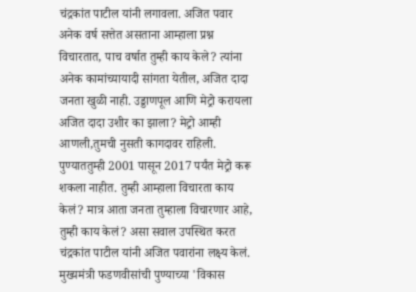चंद्रकांत पाटील यांनी लगावला. अजित पवार अनेक वर्ष सत्तेत असताना आम्हाला प्रश्न विचारतात, पाच वर्षात तुम्ही काय केले? त्यांना अनेक कामांच्यायादी सांगता येतील, अजित दादा जनता खुळी नाही. उड्डाणपूल आणि मेट्रो करायला अजित दादा उशीर का झाला? मेट्रो आम्ही आणली,तुमची नुसती कागदावर राहिली. पुण्याततुम्ही 2001 पासून 2017 पर्यंत मेट्रो करू शकला नाहीत. तुम्ही आम्हाला विचारता काय केलं? मात्र आता जनता तुम्हाला विचारणार आहे, तुम्ही काय केलं? असा सवाल उपस्थित करत चंद्रकांत पाटील यांनी अजित पवारांना लक्ष्य केलं.
मुख्यमंत्री फडणवीसांची पुण्याच्या 'विकास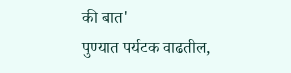की बात'
पुण्यात पर्यटक वाढतील,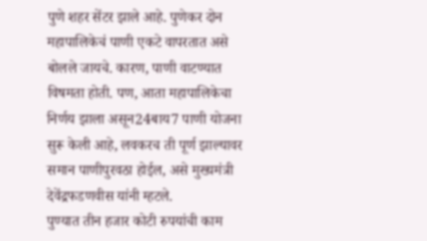पुणे शहर सेंटर झाले आहे. पुणेकर दोन महापालिकेचं पाणी एकटे वापरतात असे बोलले जायचे. कारण, पाणी वाटण्यात विषमता होती. पण, आता महापालिकेचा निर्णय झाला असून24बाय7 पाणी योजना सुरू केली आहे, लवकरच ती पूर्ण झाल्यावर समान पाणीपुरवठा होईल, असे मुख्यमंत्री देवेंद्रफडणवीस यांनी म्हटले.
पुण्यात तीन हजार कोटी रुपयांची काम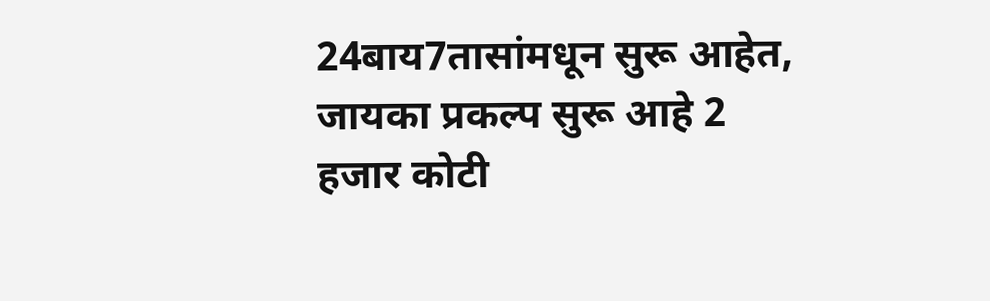24बाय7तासांमधून सुरू आहेत, जायका प्रकल्प सुरू आहे 2 हजार कोटी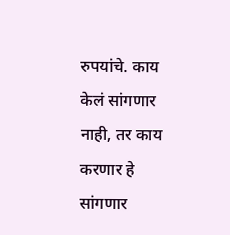रुपयांचे. काय केलं सांगणार नाही, तर काय करणार हे सांगणार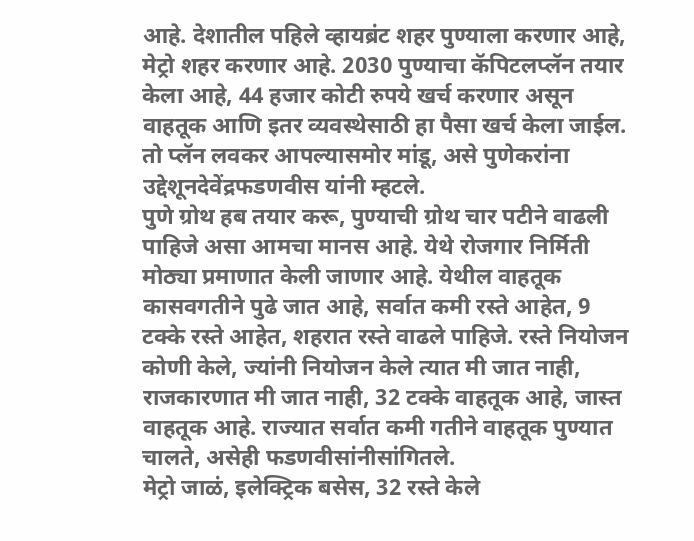आहे. देशातील पहिले व्हायब्रंट शहर पुण्याला करणार आहे, मेट्रो शहर करणार आहे. 2030 पुण्याचा कॅपिटलप्लॅन तयार केला आहे, 44 हजार कोटी रुपये खर्च करणार असून वाहतूक आणि इतर व्यवस्थेसाठी हा पैसा खर्च केला जाईल. तो प्लॅन लवकर आपल्यासमोर मांडू, असे पुणेकरांना उद्देशूनदेवेंद्रफडणवीस यांनी म्हटले.
पुणे ग्रोथ हब तयार करू, पुण्याची ग्रोथ चार पटीने वाढली पाहिजे असा आमचा मानस आहे. येथे रोजगार निर्मिती मोठ्या प्रमाणात केली जाणार आहे. येथील वाहतूक कासवगतीने पुढे जात आहे, सर्वात कमी रस्ते आहेत, 9 टक्के रस्ते आहेत, शहरात रस्ते वाढले पाहिजे. रस्ते नियोजन कोणी केले, ज्यांनी नियोजन केले त्यात मी जात नाही, राजकारणात मी जात नाही, 32 टक्के वाहतूक आहे, जास्त वाहतूक आहे. राज्यात सर्वात कमी गतीने वाहतूक पुण्यात चालते, असेही फडणवीसांनीसांगितले.
मेट्रो जाळं, इलेक्ट्रिक बसेस, 32 रस्ते केले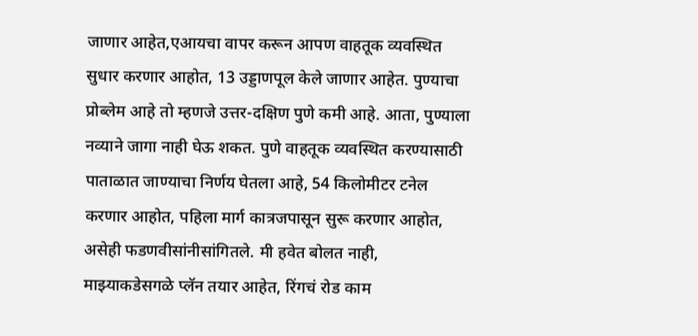जाणार आहेत,एआयचा वापर करून आपण वाहतूक व्यवस्थित सुधार करणार आहोत, 13 उड्डाणपूल केले जाणार आहेत. पुण्याचा प्रोब्लेम आहे तो म्हणजे उत्तर-दक्षिण पुणे कमी आहे. आता, पुण्याला नव्याने जागा नाही घेऊ शकत. पुणे वाहतूक व्यवस्थित करण्यासाठी पाताळात जाण्याचा निर्णय घेतला आहे, 54 किलोमीटर टनेल करणार आहोत, पहिला मार्ग कात्रजपासून सुरू करणार आहोत, असेही फडणवीसांनीसांगितले. मी हवेत बोलत नाही, माझ्याकडेसगळे प्लॅन तयार आहेत, रिंगचं रोड काम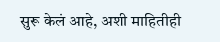सुरू केलं आहे, अशी माहितीही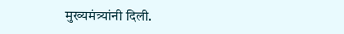मुख्यमंत्र्यांनी दिली.